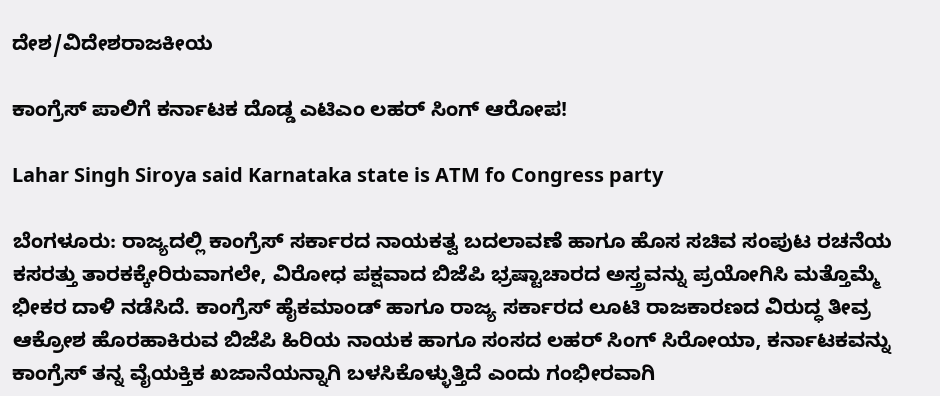ದೇಶ/ವಿದೇಶರಾಜಕೀಯ

ಕಾಂಗ್ರೆಸ್ ಪಾಲಿಗೆ ಕರ್ನಾಟಕ ದೊಡ್ಡ ಎಟಿಎಂ ಲಹರ್ ಸಿಂಗ್ ಆರೋಪ!

Lahar Singh Siroya said Karnataka state is ATM fo Congress party

ಬೆಂಗಳೂರು: ರಾಜ್ಯದಲ್ಲಿ ಕಾಂಗ್ರೆಸ್ ಸರ್ಕಾರದ ನಾಯಕತ್ವ ಬದಲಾವಣೆ ಹಾಗೂ ಹೊಸ ಸಚಿವ ಸಂಪುಟ ರಚನೆಯ ಕಸರತ್ತು ತಾರಕಕ್ಕೇರಿರುವಾಗಲೇ, ವಿರೋಧ ಪಕ್ಷವಾದ ಬಿಜೆಪಿ ಭ್ರಷ್ಟಾಚಾರದ ಅಸ್ತ್ರವನ್ನು ಪ್ರಯೋಗಿಸಿ ಮತ್ತೊಮ್ಮೆ ಭೀಕರ ದಾಳಿ ನಡೆಸಿದೆ. ಕಾಂಗ್ರೆಸ್ ಹೈಕಮಾಂಡ್ ಹಾಗೂ ರಾಜ್ಯ ಸರ್ಕಾರದ ಲೂಟಿ ರಾಜಕಾರಣದ ವಿರುದ್ಧ ತೀವ್ರ ಆಕ್ರೋಶ ಹೊರಹಾಕಿರುವ ಬಿಜೆಪಿ ಹಿರಿಯ ನಾಯಕ ಹಾಗೂ ಸಂಸದ ಲಹರ್ ಸಿಂಗ್ ಸಿರೋಯಾ, ಕರ್ನಾಟಕವನ್ನು ಕಾಂಗ್ರೆಸ್ ತನ್ನ ವೈಯಕ್ತಿಕ ಖಜಾನೆಯನ್ನಾಗಿ ಬಳಸಿಕೊಳ್ಳುತ್ತಿದೆ ಎಂದು ಗಂಭೀರವಾಗಿ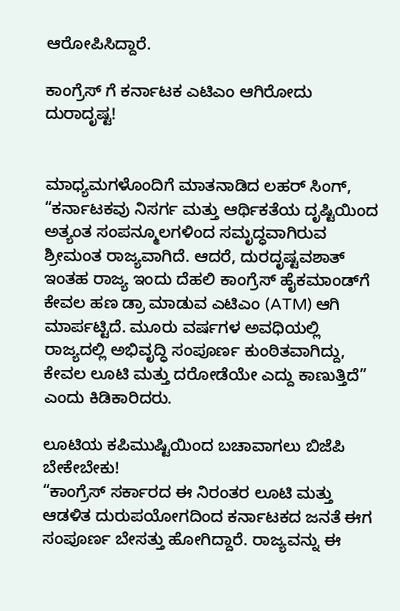ಆರೋಪಿಸಿದ್ದಾರೆ.

ಕಾಂಗ್ರೆಸ್ ಗೆ ಕರ್ನಾಟಕ ಎಟಿಎಂ ಆಗಿರೋದು ದುರಾದೃಷ್ಟ!


ಮಾಧ್ಯಮಗಳೊಂದಿಗೆ ಮಾತನಾಡಿದ ಲಹರ್ ಸಿಂಗ್, “ಕರ್ನಾಟಕವು ನಿಸರ್ಗ ಮತ್ತು ಆರ್ಥಿಕತೆಯ ದೃಷ್ಟಿಯಿಂದ ಅತ್ಯಂತ ಸಂಪನ್ಮೂಲಗಳಿಂದ ಸಮೃದ್ಧವಾಗಿರುವ ಶ್ರೀಮಂತ ರಾಜ್ಯವಾಗಿದೆ. ಆದರೆ, ದುರದೃಷ್ಟವಶಾತ್ ಇಂತಹ ರಾಜ್ಯ ಇಂದು ದೆಹಲಿ ಕಾಂಗ್ರೆಸ್ ಹೈಕಮಾಂಡ್‌ಗೆ ಕೇವಲ ಹಣ ಡ್ರಾ ಮಾಡುವ ಎಟಿಎಂ (ATM) ಆಗಿ ಮಾರ್ಪಟ್ಟಿದೆ. ಮೂರು ವರ್ಷಗಳ ಅವಧಿಯಲ್ಲಿ ರಾಜ್ಯದಲ್ಲಿ ಅಭಿವೃದ್ಧಿ ಸಂಪೂರ್ಣ ಕುಂಠಿತವಾಗಿದ್ದು, ಕೇವಲ ಲೂಟಿ ಮತ್ತು ದರೋಡೆಯೇ ಎದ್ದು ಕಾಣುತ್ತಿದೆ” ಎಂದು ಕಿಡಿಕಾರಿದರು.

ಲೂಟಿಯ ಕಪಿಮುಷ್ಟಿಯಿಂದ ಬಚಾವಾಗಲು ಬಿಜೆಪಿ ಬೇಕೇಬೇಕು!
“ಕಾಂಗ್ರೆಸ್ ಸರ್ಕಾರದ ಈ ನಿರಂತರ ಲೂಟಿ ಮತ್ತು ಆಡಳಿತ ದುರುಪಯೋಗದಿಂದ ಕರ್ನಾಟಕದ ಜನತೆ ಈಗ ಸಂಪೂರ್ಣ ಬೇಸತ್ತು ಹೋಗಿದ್ದಾರೆ. ರಾಜ್ಯವನ್ನು ಈ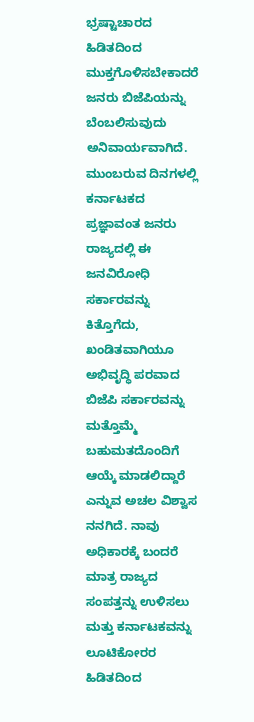ಭ್ರಷ್ಟಾಚಾರದ ಹಿಡಿತದಿಂದ ಮುಕ್ತಗೊಳಿಸಬೇಕಾದರೆ ಜನರು ಬಿಜೆಪಿಯನ್ನು ಬೆಂಬಲಿಸುವುದು ಅನಿವಾರ್ಯವಾಗಿದೆ. ಮುಂಬರುವ ದಿನಗಳಲ್ಲಿ ಕರ್ನಾಟಕದ ಪ್ರಜ್ಞಾವಂತ ಜನರು ರಾಜ್ಯದಲ್ಲಿ ಈ ಜನವಿರೋಧಿ ಸರ್ಕಾರವನ್ನು ಕಿತ್ತೊಗೆದು, ಖಂಡಿತವಾಗಿಯೂ ಅಭಿವೃದ್ಧಿ ಪರವಾದ ಬಿಜೆಪಿ ಸರ್ಕಾರವನ್ನು ಮತ್ತೊಮ್ಮೆ ಬಹುಮತದೊಂದಿಗೆ ಆಯ್ಕೆ ಮಾಡಲಿದ್ದಾರೆ ಎನ್ನುವ ಅಚಲ ವಿಶ್ವಾಸ ನನಗಿದೆ. ನಾವು ಅಧಿಕಾರಕ್ಕೆ ಬಂದರೆ ಮಾತ್ರ ರಾಜ್ಯದ ಸಂಪತ್ತನ್ನು ಉಳಿಸಲು ಮತ್ತು ಕರ್ನಾಟಕವನ್ನು ಲೂಟಿಕೋರರ ಹಿಡಿತದಿಂದ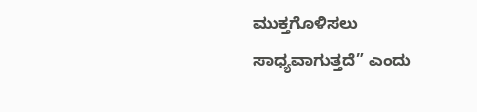ಮುಕ್ತಗೊಳಿಸಲು ಸಾಧ್ಯವಾಗುತ್ತದೆ” ಎಂದು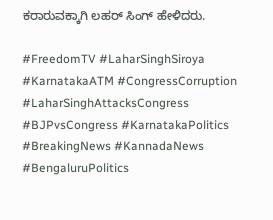ಕರಾರುವಕ್ಕಾಗಿ ಲಹರ್ ಸಿಂಗ್ ಹೇಳಿದರು.

#FreedomTV #LaharSinghSiroya #KarnatakaATM #CongressCorruption #LaharSinghAttacksCongress #BJPvsCongress #KarnatakaPolitics #BreakingNews #KannadaNews #BengaluruPolitics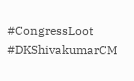#CongressLoot #DKShivakumarCM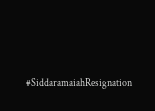#SiddaramaiahResignation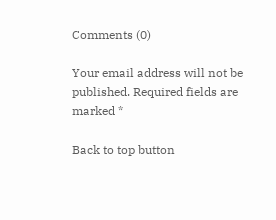Comments (0)

Your email address will not be published. Required fields are marked *

Back to top button